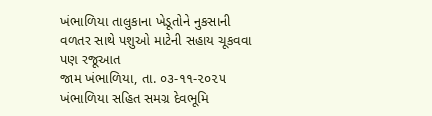ખંભાળિયા તાલુકાના ખેડૂતોને નુકસાની વળતર સાથે પશુઓ માટેની સહાય ચૂકવવા પણ રજૂઆત
જામ ખંભાળિયા, તા. ૦૩-૧૧-૨૦૨૫
ખંભાળિયા સહિત સમગ્ર દેવભૂમિ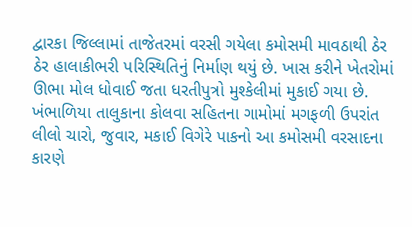દ્વારકા જિલ્લામાં તાજેતરમાં વરસી ગયેલા કમોસમી માવઠાથી ઠેર ઠેર હાલાકીભરી પરિસ્થિતિનું નિર્માણ થયું છે. ખાસ કરીને ખેતરોમાં ઊભા મોલ ધોવાઈ જતા ધરતીપુત્રો મુશ્કેલીમાં મુકાઈ ગયા છે.
ખંભાળિયા તાલુકાના કોલવા સહિતના ગામોમાં મગફળી ઉપરાંત લીલો ચારો, જુવાર, મકાઈ વિગેરે પાકનો આ કમોસમી વરસાદના કારણે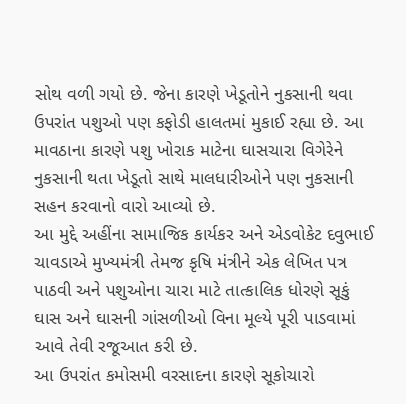સોથ વળી ગયો છે. જેના કારણે ખેડૂતોને નુકસાની થવા ઉપરાંત પશુઓ પણ કફોડી હાલતમાં મુકાઈ રહ્યા છે. આ માવઠાના કારણે પશુ ખોરાક માટેના ઘાસચારા વિગેરેને નુકસાની થતા ખેડૂતો સાથે માલધારીઓને પણ નુકસાની સહન કરવાનો વારો આવ્યો છે.
આ મુદ્દે અહીંના સામાજિક કાર્યકર અને એડવોકેટ દવુભાઈ ચાવડાએ મુખ્યમંત્રી તેમજ કૃષિ મંત્રીને એક લેખિત પત્ર પાઠવી અને પશુઓના ચારા માટે તાત્કાલિક ધોરણે સૂકું ઘાસ અને ઘાસની ગાંસળીઓ વિના મૂલ્યે પૂરી પાડવામાં આવે તેવી રજૂઆત કરી છે.
આ ઉપરાંત કમોસમી વરસાદના કારણે સૂકોચારો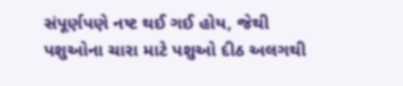સંપૂર્ણપણે નષ્ટ થઈ ગઈ હોય, જેથી પશુઓના ચારા માટે પશુઓ દીઠ અલગથી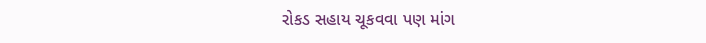રોકડ સહાય ચૂકવવા પણ માંગ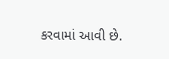કરવામાં આવી છે.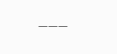___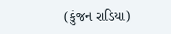(કુંજન રાડિયા)